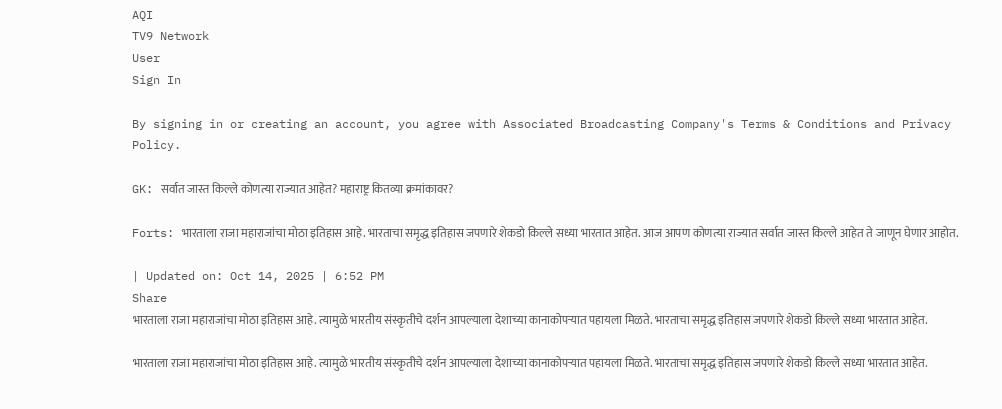AQI
TV9 Network
User
Sign In

By signing in or creating an account, you agree with Associated Broadcasting Company's Terms & Conditions and Privacy Policy.

GK: सर्वात जास्त किल्ले कोणत्या राज्यात आहेत? महाराष्ट्र कितव्या क्रमांकावर?

Forts: भारताला राजा महाराजांचा मोठा इतिहास आहे. भारताचा समृद्ध इतिहास जपणारे शेकडो किल्ले सध्या भारतात आहेत. आज आपण कोणत्या राज्यात सर्वात जास्त किल्ले आहेत ते जाणून घेणार आहोत.

| Updated on: Oct 14, 2025 | 6:52 PM
Share
भारताला राजा महाराजांचा मोठा इतिहास आहे. त्यामुळे भारतीय संस्कृतीचे दर्शन आपल्याला देशाच्या कानाकोपऱ्यात पहायला मिळते. भारताचा समृद्ध इतिहास जपणारे शेकडो किल्ले सध्या भारतात आहेत.

भारताला राजा महाराजांचा मोठा इतिहास आहे. त्यामुळे भारतीय संस्कृतीचे दर्शन आपल्याला देशाच्या कानाकोपऱ्यात पहायला मिळते. भारताचा समृद्ध इतिहास जपणारे शेकडो किल्ले सध्या भारतात आहेत.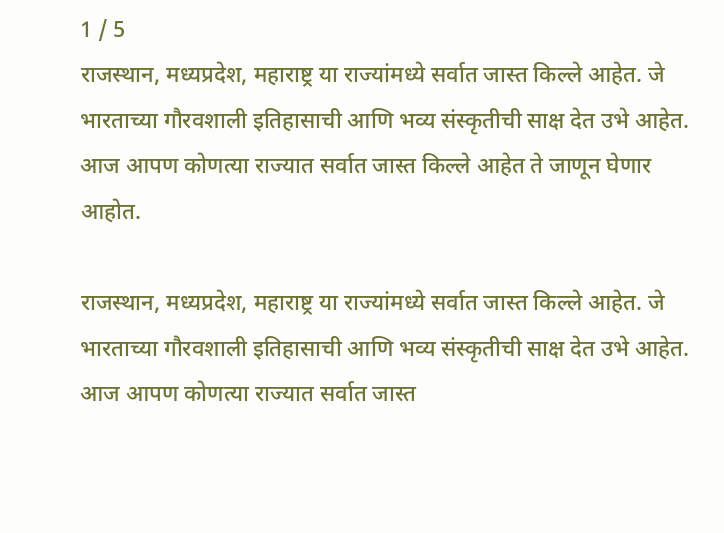1 / 5
राजस्थान, मध्यप्रदेश, महाराष्ट्र या राज्यांमध्ये सर्वात जास्त किल्ले आहेत. जे भारताच्या गौरवशाली इतिहासाची आणि भव्य संस्कृतीची साक्ष देत उभे आहेत. आज आपण कोणत्या राज्यात सर्वात जास्त किल्ले आहेत ते जाणून घेणार आहोत.

राजस्थान, मध्यप्रदेश, महाराष्ट्र या राज्यांमध्ये सर्वात जास्त किल्ले आहेत. जे भारताच्या गौरवशाली इतिहासाची आणि भव्य संस्कृतीची साक्ष देत उभे आहेत. आज आपण कोणत्या राज्यात सर्वात जास्त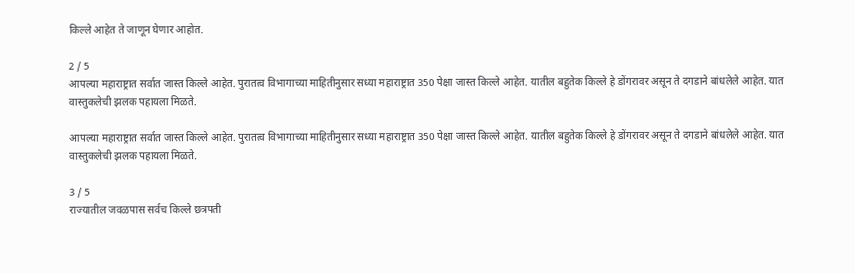किल्ले आहेत ते जाणून घेणार आहोत.

2 / 5
आपल्या महाराष्ट्रात सर्वात जास्त किल्ले आहेत. पुरातत्व विभागाच्या माहितीनुसार सध्या महाराष्ट्रात 350 पेक्षा जास्त किल्ले आहेत. यातील बहुतेक किल्ले हे डोंगरावर असून ते दगडाने बांधलेले आहेत. यात वास्तुकलेची झलक पहायला मिळते.

आपल्या महाराष्ट्रात सर्वात जास्त किल्ले आहेत. पुरातत्व विभागाच्या माहितीनुसार सध्या महाराष्ट्रात 350 पेक्षा जास्त किल्ले आहेत. यातील बहुतेक किल्ले हे डोंगरावर असून ते दगडाने बांधलेले आहेत. यात वास्तुकलेची झलक पहायला मिळते.

3 / 5
राज्यातील जवळपास सर्वच किल्ले छत्रपती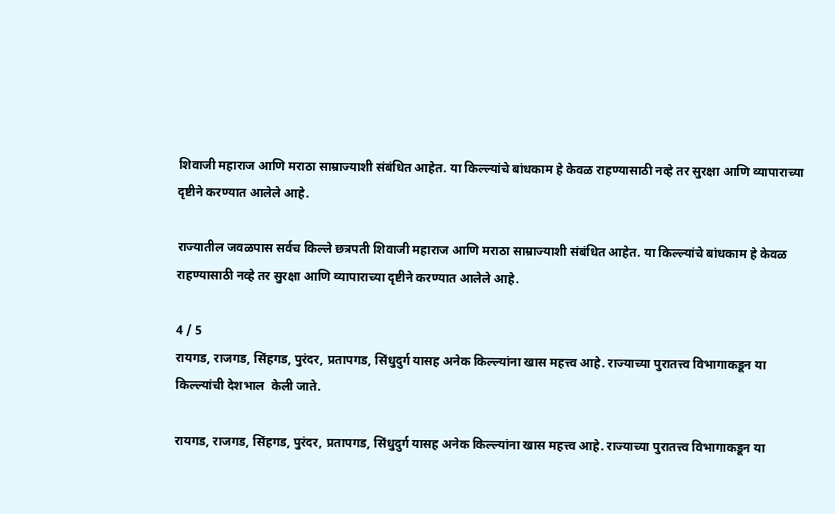शिवाजी महाराज आणि मराठा साम्राज्याशी संबंधित आहेत. या किल्ल्यांचे बांधकाम हे केवळ राहण्यासाठी नव्हे तर सुरक्षा आणि व्यापाराच्या दृष्टीने करण्यात आलेले आहे.

राज्यातील जवळपास सर्वच किल्ले छत्रपती शिवाजी महाराज आणि मराठा साम्राज्याशी संबंधित आहेत. या किल्ल्यांचे बांधकाम हे केवळ राहण्यासाठी नव्हे तर सुरक्षा आणि व्यापाराच्या दृष्टीने करण्यात आलेले आहे.

4 / 5
रायगड, राजगड, सिंहगड, पुरंदर, प्रतापगड, सिंधुदुर्ग यासह अनेक किल्ल्यांना खास महत्त्व आहे. राज्याच्या पुरातत्त्व विभागाकडून या किल्ल्यांची देशभाल  केली जाते.

रायगड, राजगड, सिंहगड, पुरंदर, प्रतापगड, सिंधुदुर्ग यासह अनेक किल्ल्यांना खास महत्त्व आहे. राज्याच्या पुरातत्त्व विभागाकडून या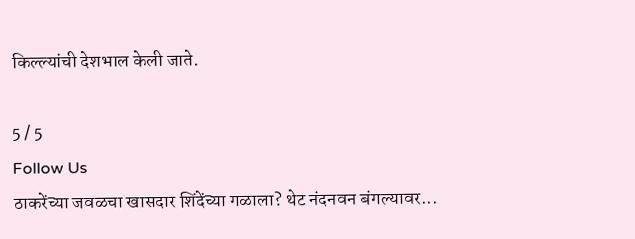किल्ल्यांची देशभाल केली जाते.

5 / 5
Follow Us
ठाकरेंच्या जवळचा खासदार शिंदेंच्या गळाला? थेट नंदनवन बंगल्यावर...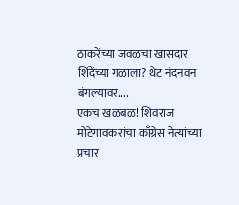ठाकरेंच्या जवळचा खासदार शिंदेंच्या गळाला? थेट नंदनवन बंगल्यावर....
एकच खळबळ! शिवराज मोटेगावकरांचा काँग्रेस नेत्यांच्या प्रचार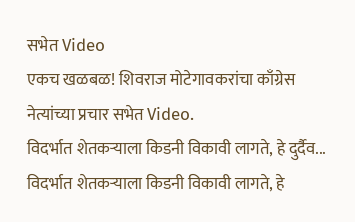सभेत Video
एकच खळबळ! शिवराज मोटेगावकरांचा काँग्रेस नेत्यांच्या प्रचार सभेत Video.
विदर्भात शेतकऱ्याला किडनी विकावी लागते, हे दुर्दैव...
विदर्भात शेतकऱ्याला किडनी विकावी लागते, हे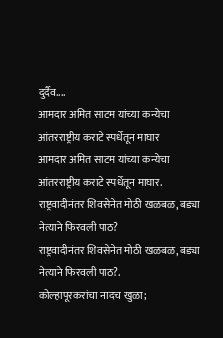दुर्दैव....
आमदार अमित साटम यांच्या कन्येचा आंतरराष्ट्रीय कराटे स्पर्धेतून माघार
आमदार अमित साटम यांच्या कन्येचा आंतरराष्ट्रीय कराटे स्पर्धेतून माघार.
राष्ट्रवादीनंतर शिवसेनेत मोठी खळबळ, बड्या नेत्याने फिरवली पाठ?
राष्ट्रवादीनंतर शिवसेनेत मोठी खळबळ, बड्या नेत्याने फिरवली पाठ?.
कोल्हापूरकरांचा नादच खुळा;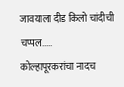जावयाला दीड किलो चांदीची चप्पल.....
कोल्हापूरकरांचा नादच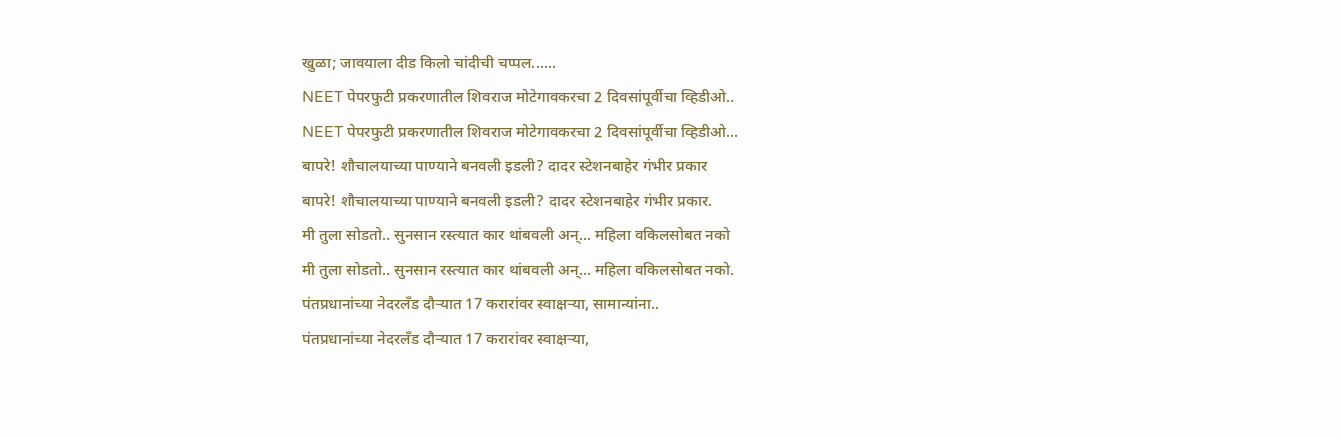खुळा; जावयाला दीड किलो चांदीची चप्पल......
NEET पेपरफुटी प्रकरणातील शिवराज मोटेगावकरचा 2 दिवसांपूर्वीचा व्हिडीओ..
NEET पेपरफुटी प्रकरणातील शिवराज मोटेगावकरचा 2 दिवसांपूर्वीचा व्हिडीओ...
बापरे! शौचालयाच्या पाण्याने बनवली इडली? दादर स्टेशनबाहेर गंभीर प्रकार
बापरे! शौचालयाच्या पाण्याने बनवली इडली? दादर स्टेशनबाहेर गंभीर प्रकार.
मी तुला सोडतो.. सुनसान रस्त्यात कार थांबवली अन्... महिला वकिलसोबत नको
मी तुला सोडतो.. सुनसान रस्त्यात कार थांबवली अन्... महिला वकिलसोबत नको.
पंतप्रधानांच्या नेदरलँड दौऱ्यात 17 करारांवर स्वाक्षऱ्या, सामान्यांना..
पंतप्रधानांच्या नेदरलँड दौऱ्यात 17 करारांवर स्वाक्षऱ्या,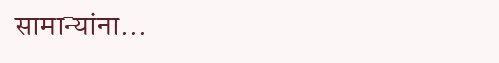सामान्यांना...